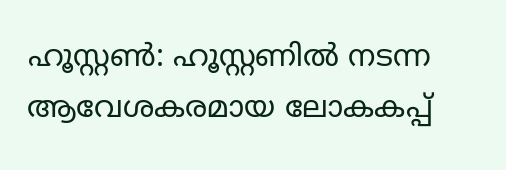ഹൂസ്റ്റൺ: ഹൂസ്റ്റണിൽ നടന്ന ആവേശകരമായ ലോകകപ്പ്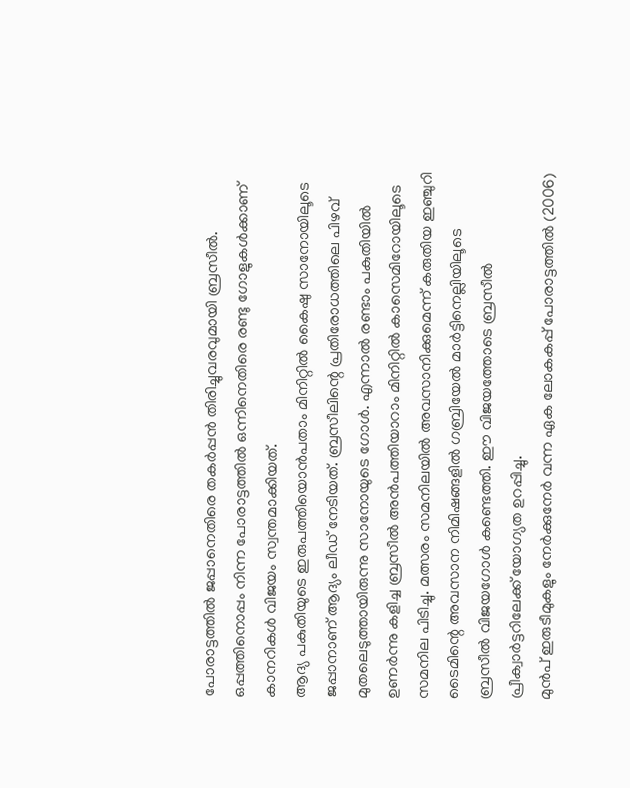പോരാട്ടത്തിൽ ജപ്പാനെതിരെ തകർപ്പൻ തിരിച്ചുവരവുമായി ബ്രസീൽ. ഒപ്പത്തിനൊപ്പം നിന്ന പോരാട്ടത്തിൽ ഒന്നിനെതിരെ രണ്ടു ഗോളുകൾക്കാണ് കാനറികൾ വിജയം സ്വന്തമാക്കിയത്.
ആദ്യ പകുതിയുടെ ഇരുപത്തിയൊൻപതാം മിനിറ്റിൽ കൈഷു സാനോയിലൂടെ ജപ്പാനാണ് ആദ്യം ലീഡ് നേടിയത്. ബ്രസീലിന്റെ പ്രതിരോധത്തിലെ പിഴവ് മുതലെടുത്തായിരുന്നു സാനോയുടെ ഗോൾ. എന്നാൽ രണ്ടാം പകുതിയിൽ ഉണർന്നു കളിച്ച ബ്രസീൽ അൻപത്തിയാറാം മിനിറ്റിൽ കാസെമിറോയിലൂടെ സമനില പിടിച്ചു. മത്സരം സമനിലയിൽ അവസാനിക്കുമെന്ന് കരുതിയ ഇഞ്ചുറി ടൈമിന്റെ അവസാന നിമിഷങ്ങളിൽ ഗബ്രിയേൽ മാർട്ടിനെല്ലിയിലൂടെ ബ്രസീൽ വിജയഗോൾ കണ്ടെത്തി. ഈ വിജയത്തോടെ ബ്രസീൽ പ്രീക്വാർട്ടറിലേക്ക് യോഗ്യത ഉറപ്പിച്ചു.
മുൻപ് ഇരുടീമുകളും നേർക്കുനേർ വന്ന ഏക ലോകകപ്പ് പോരാട്ടത്തിൽ (2006)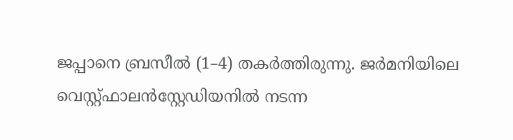ജപ്പാനെ ബ്രസീൽ (1–4) തകർത്തിരുന്നു. ജർമനിയിലെ വെസ്റ്റ്ഫാലൻസ്റ്റേഡിയനിൽ നടന്ന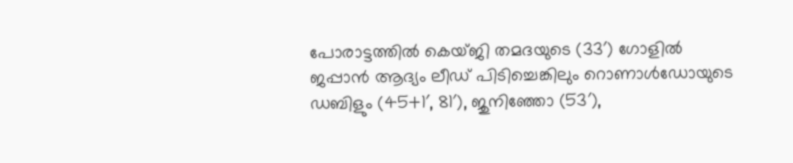പോരാട്ടത്തിൽ കെയ്ജി തമദയുടെ (33′) ഗോളിൽ ജപ്പാൻ ആദ്യം ലീഡ് പിടിച്ചെങ്കിലും റൊണാൾഡോയുടെ ഡബിളും (45+1′, 81′), ജുനിഞ്ഞോ (53′),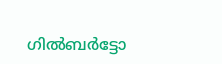ഗിൽബർട്ടോ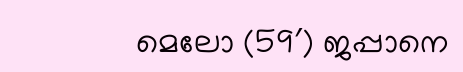മെലോ (59′) ജപ്പാനെ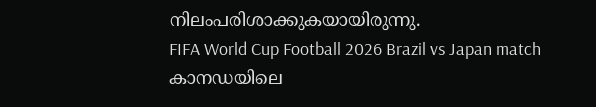നിലംപരിശാക്കുകയായിരുന്നു.
FIFA World Cup Football 2026 Brazil vs Japan match
കാനഡയിലെ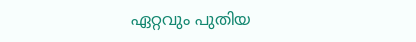ഏറ്റവും പുതിയ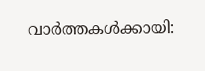വാർത്തകൾക്കായി: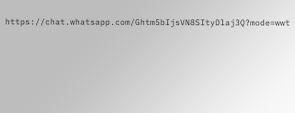https://chat.whatsapp.com/Ghtm5bIjsVN8SItyDlaj3Q?mode=wwt